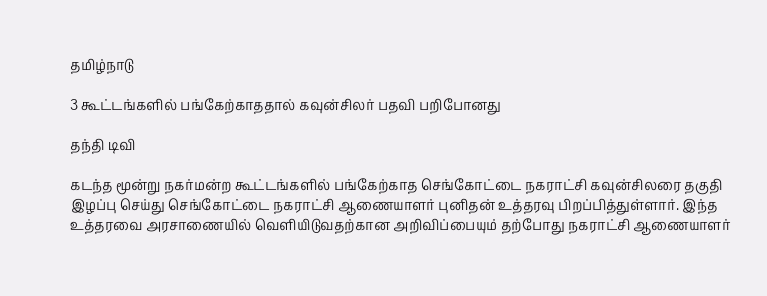தமிழ்நாடு

3 கூட்டங்களில் பங்கேற்காததால் கவுன்சிலர் பதவி பறிபோனது

தந்தி டிவி

கடந்த மூன்று நகர்மன்ற கூட்டங்களில் பங்கேற்காத செங்கோட்டை நகராட்சி கவுன்சிலரை தகுதி இழப்பு செய்து செங்கோட்டை நகராட்சி ஆணையாளர் புனிதன் உத்தரவு பிறப்பித்துள்ளார். இந்த உத்தரவை அரசாணையில் வெளியிடுவதற்கான அறிவிப்பையும் தற்போது நகராட்சி ஆணையாளர்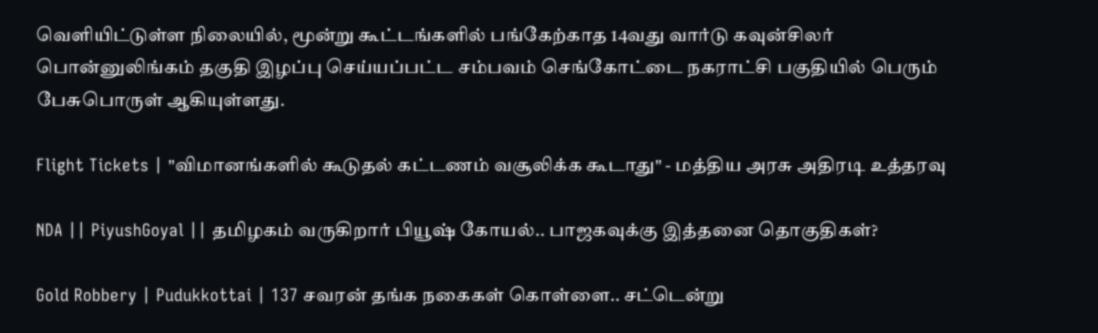வெளியிட்டுள்ள நிலையில், மூன்று கூட்டங்களில் பங்கேற்காத 14வது வார்டு கவுன்சிலர் பொன்னுலிங்கம் தகுதி இழப்பு செய்யப்பட்ட சம்பவம் செங்கோட்டை நகராட்சி பகுதியில் பெரும் பேசுபொருள் ஆகியுள்ளது.

Flight Tickets | "விமானங்களில் கூடுதல் கட்டணம் வசூலிக்க கூடாது" - மத்திய அரசு அதிரடி உத்தரவு

NDA || PiyushGoyal || தமிழகம் வருகிறார் பியூஷ் கோயல்.. பாஜகவுக்கு இத்தனை தொகுதிகள்?

Gold Robbery | Pudukkottai | 137 சவரன் தங்க நகைகள் கொள்ளை.. சட்டென்று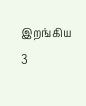இறங்கிய 3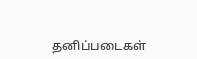தனிப்படைகள்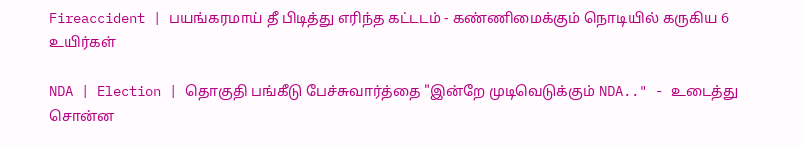Fireaccident | பயங்கரமாய் தீ பிடித்து எரிந்த கட்டடம் - கண்ணிமைக்கும் நொடியில் கருகிய 6 உயிர்கள்

NDA | Election | தொகுதி பங்கீடு பேச்சுவார்த்தை "இன்றே முடிவெடுக்கும் NDA.." - உடைத்து சொன்ன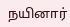நயினார்